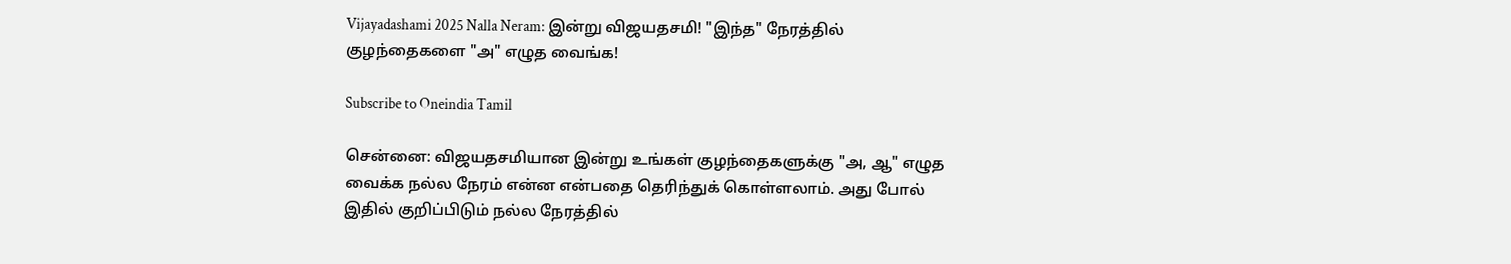Vijayadashami 2025 Nalla Neram: இன்று விஜயதசமி! "இந்த" நேரத்தில் குழந்தைகளை "அ" எழுத வைங்க!

Subscribe to Oneindia Tamil

சென்னை: விஜயதசமியான இன்று உங்கள் குழந்தைகளுக்கு "அ, ஆ" எழுத வைக்க நல்ல நேரம் என்ன என்பதை தெரிந்துக் கொள்ளலாம். அது போல் இதில் குறிப்பிடும் நல்ல நேரத்தில்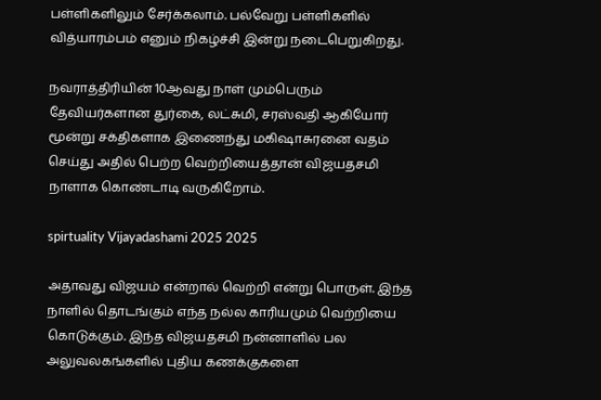பள்ளிகளிலும் சேர்க்கலாம். பல்வேறு பள்ளிகளில் வித்யாரம்பம் எனும் நிகழ்ச்சி இன்று நடைபெறுகிறது.

நவராத்திரியின் 10ஆவது நாள் மும்பெரும் தேவியர்களான துர்கை, லட்சுமி, சரஸ்வதி ஆகியோர் மூன்று சக்திகளாக இணைந்து மகிஷாசுரனை வதம் செய்து அதில் பெற்ற வெற்றியைத்தான் விஜயதசமி நாளாக கொண்டாடி வருகிறோம்.

spirtuality Vijayadashami 2025 2025

அதாவது விஜயம் என்றால் வெற்றி என்று பொருள். இந்த நாளில் தொடங்கும் எந்த நல்ல காரியமும் வெற்றியை கொடுக்கும். இந்த விஜயதசமி நன்னாளில் பல அலுவலகங்களில் புதிய கணக்குகளை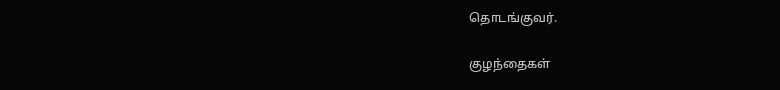தொடங்குவர்.

குழந்தைகள்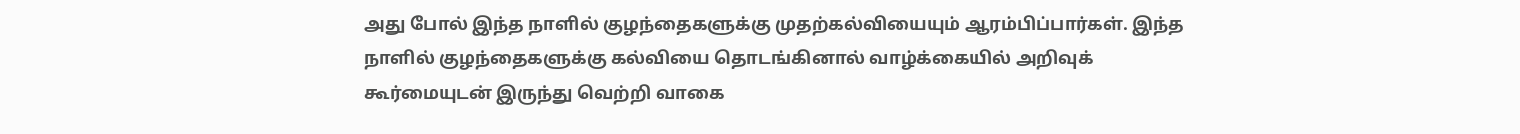அது போல் இந்த நாளில் குழந்தைகளுக்கு முதற்கல்வியையும் ஆரம்பிப்பார்கள். இந்த நாளில் குழந்தைகளுக்கு கல்வியை தொடங்கினால் வாழ்க்கையில் அறிவுக் கூர்மையுடன் இருந்து வெற்றி வாகை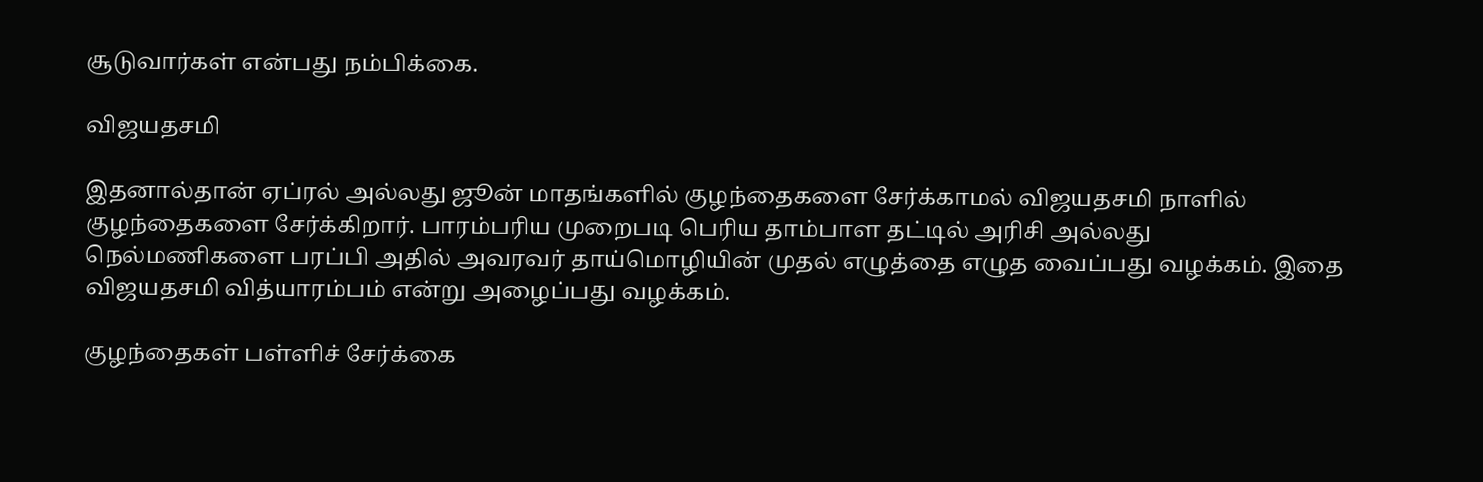சூடுவார்கள் என்பது நம்பிக்கை.

விஜயதசமி

இதனால்தான் ஏப்ரல் அல்லது ஜூன் மாதங்களில் குழந்தைகளை சேர்க்காமல் விஜயதசமி நாளில் குழந்தைகளை சேர்க்கிறார். பாரம்பரிய முறைபடி பெரிய தாம்பாள தட்டில் அரிசி அல்லது நெல்மணிகளை பரப்பி அதில் அவரவர் தாய்மொழியின் முதல் எழுத்தை எழுத வைப்பது வழக்கம். இதை விஜயதசமி வித்யாரம்பம் என்று அழைப்பது வழக்கம்.

குழந்தைகள் பள்ளிச் சேர்க்கை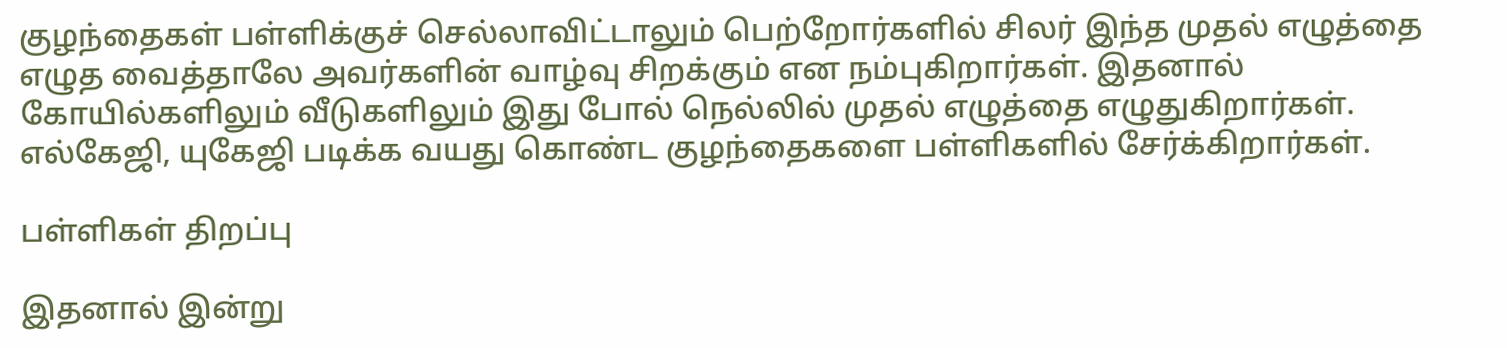குழந்தைகள் பள்ளிக்குச் செல்லாவிட்டாலும் பெற்றோர்களில் சிலர் இந்த முதல் எழுத்தை எழுத வைத்தாலே அவர்களின் வாழ்வு சிறக்கும் என நம்புகிறார்கள். இதனால் கோயில்களிலும் வீடுகளிலும் இது போல் நெல்லில் முதல் எழுத்தை எழுதுகிறார்கள். எல்கேஜி, யுகேஜி படிக்க வயது கொண்ட குழந்தைகளை பள்ளிகளில் சேர்க்கிறார்கள்.

பள்ளிகள் திறப்பு

இதனால் இன்று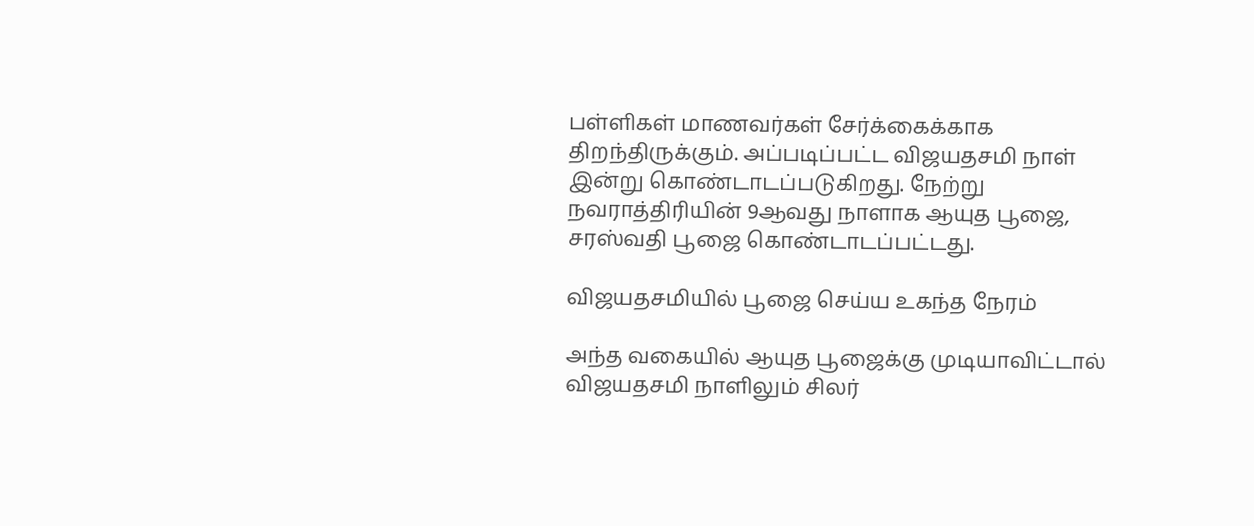பள்ளிகள் மாணவர்கள் சேர்க்கைக்காக திறந்திருக்கும். அப்படிப்பட்ட விஜயதசமி நாள் இன்று கொண்டாடப்படுகிறது. நேற்று நவராத்திரியின் 9ஆவது நாளாக ஆயுத பூஜை, சரஸ்வதி பூஜை கொண்டாடப்பட்டது.

விஜயதசமியில் பூஜை செய்ய உகந்த நேரம்

அந்த வகையில் ஆயுத பூஜைக்கு முடியாவிட்டால் விஜயதசமி நாளிலும் சிலர்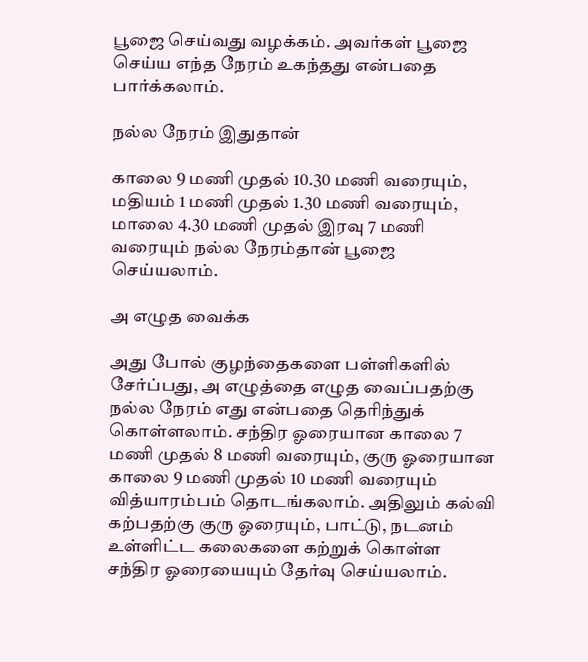பூஜை செய்வது வழக்கம். அவர்கள் பூஜை செய்ய எந்த நேரம் உகந்தது என்பதை பார்க்கலாம்.

நல்ல நேரம் இதுதான்

காலை 9 மணி முதல் 10.30 மணி வரையும், மதியம் 1 மணி முதல் 1.30 மணி வரையும், மாலை 4.30 மணி முதல் இரவு 7 மணி வரையும் நல்ல நேரம்தான் பூஜை செய்யலாம்.

அ எழுத வைக்க

அது போல் குழந்தைகளை பள்ளிகளில் சேர்ப்பது, அ எழுத்தை எழுத வைப்பதற்கு நல்ல நேரம் எது என்பதை தெரிந்துக் கொள்ளலாம். சந்திர ஓரையான காலை 7 மணி முதல் 8 மணி வரையும், குரு ஓரையான காலை 9 மணி முதல் 10 மணி வரையும் வித்யாரம்பம் தொடங்கலாம். அதிலும் கல்வி கற்பதற்கு குரு ஓரையும், பாட்டு, நடனம் உள்ளிட்ட கலைகளை கற்றுக் கொள்ள சந்திர ஓரையையும் தேர்வு செய்யலாம்.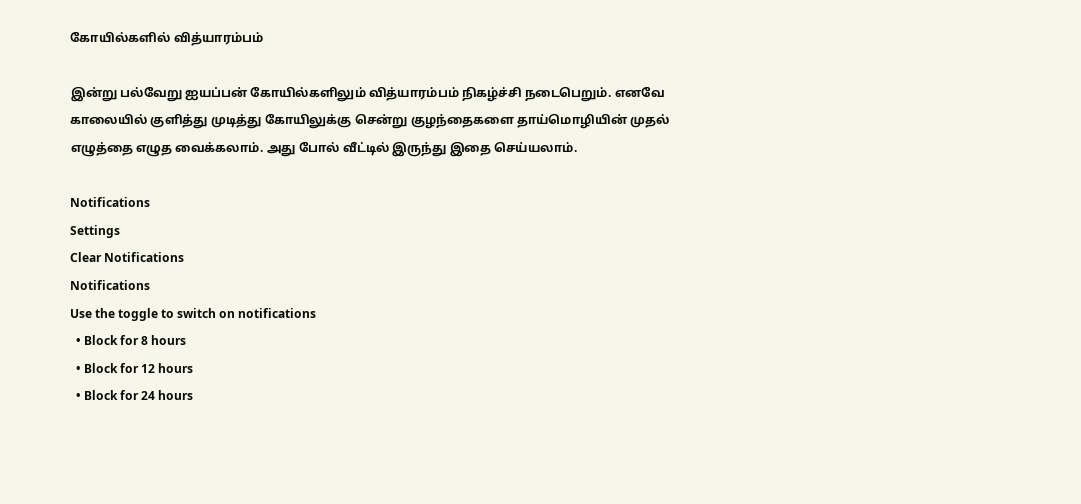கோயில்களில் வித்யாரம்பம்

இன்று பல்வேறு ஐயப்பன் கோயில்களிலும் வித்யாரம்பம் நிகழ்ச்சி நடைபெறும். எனவே காலையில் குளித்து முடித்து கோயிலுக்கு சென்று குழந்தைகளை தாய்மொழியின் முதல் எழுத்தை எழுத வைக்கலாம். அது போல் வீட்டில் இருந்து இதை செய்யலாம்.

Notifications
Settings
Clear Notifications
Notifications
Use the toggle to switch on notifications
  • Block for 8 hours
  • Block for 12 hours
  • Block for 24 hours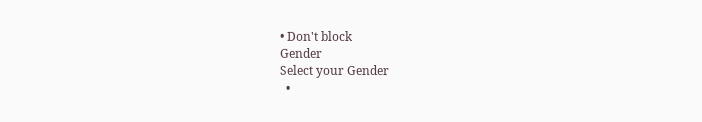• Don't block
Gender
Select your Gender
  •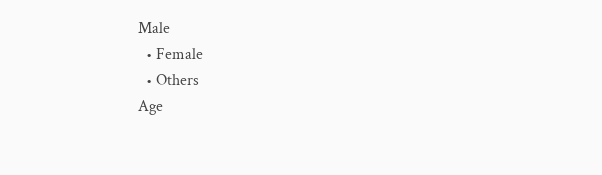Male
  • Female
  • Others
Age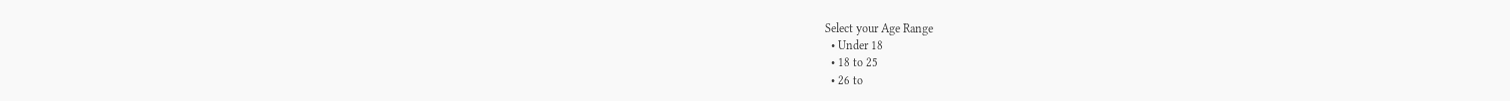Select your Age Range
  • Under 18
  • 18 to 25
  • 26 to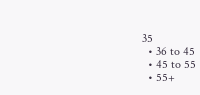35
  • 36 to 45
  • 45 to 55
  • 55+